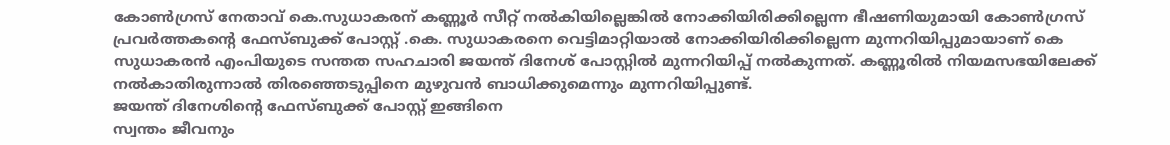കോൺഗ്രസ് നേതാവ് കെ.സുധാകരന് കണ്ണൂർ സീറ്റ് നൽകിയില്ലെങ്കിൽ നോക്കിയിരിക്കില്ലെന്ന ഭീഷണിയുമായി കോൺഗ്രസ് പ്രവർത്തകന്റെ ഫേസ്ബുക്ക് പോസ്റ്റ് .കെ. സുധാകരനെ വെട്ടിമാറ്റിയാൽ നോക്കിയിരിക്കില്ലെന്ന മുന്നറിയിപ്പുമായാണ് കെ സുധാകരൻ എംപിയുടെ സന്തത സഹചാരി ജയന്ത് ദിനേശ് പോസ്റ്റിൽ മുന്നറിയിപ്പ് നൽകുന്നത്. കണ്ണൂരിൽ നിയമസഭയിലേക്ക് നൽകാതിരുന്നാൽ തിരഞ്ഞെടുപ്പിനെ മുഴുവൻ ബാധിക്കുമെന്നും മുന്നറിയിപ്പുണ്ട്.
ജയന്ത് ദിനേശിന്റെ ഫേസ്ബുക്ക് പോസ്റ്റ് ഇങ്ങിനെ
സ്വന്തം ജീവനും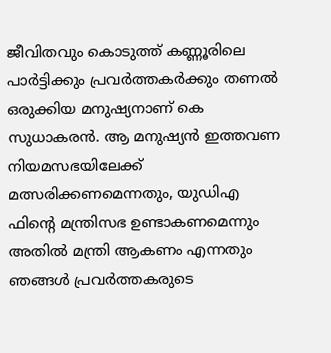ജീവിതവും കൊടുത്ത് കണ്ണൂരിലെ പാർട്ടിക്കും പ്രവർത്തകർക്കും തണൽ ഒരുക്കിയ മനുഷ്യനാണ് കെ സുധാകരൻ. ആ മനുഷ്യൻ ഇത്തവണ നിയമസഭയിലേക്ക് മത്സരിക്കണമെന്നതും, യുഡിഎ ഫിൻ്റെ മന്ത്രിസഭ ഉണ്ടാകണമെന്നും അതിൽ മന്ത്രി ആകണം എന്നതും ഞങ്ങൾ പ്രവർത്തകരുടെ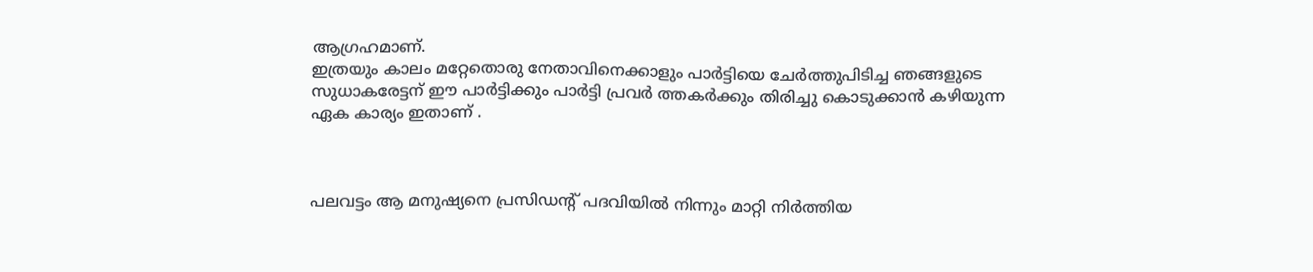ആഗ്രഹമാണ്.
ഇത്രയും കാലം മറ്റേതൊരു നേതാവിനെക്കാളും പാർട്ടിയെ ചേർത്തുപിടിച്ച ഞങ്ങളുടെ സുധാകരേട്ടന് ഈ പാർട്ടിക്കും പാർട്ടി പ്രവർ ത്തകർക്കും തിരിച്ചു കൊടുക്കാൻ കഴിയുന്ന ഏക കാര്യം ഇതാണ് .



പലവട്ടം ആ മനുഷ്യനെ പ്രസിഡൻ്റ് പദവിയിൽ നിന്നും മാറ്റി നിർത്തിയ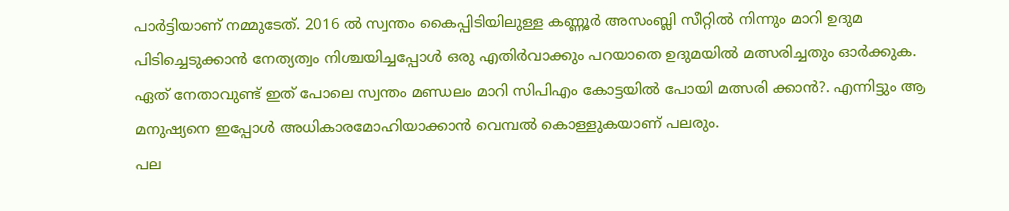പാർട്ടിയാണ് നമ്മുടേത്. 2016 ൽ സ്വന്തം കൈപ്പിടിയിലുള്ള കണ്ണൂർ അസംബ്ലി സീറ്റിൽ നിന്നും മാറി ഉദുമ പിടിച്ചെടുക്കാൻ നേത്യത്വം നിശ്ചയിച്ചപ്പോൾ ഒരു എതിർവാക്കും പറയാതെ ഉദുമയിൽ മത്സരിച്ചതും ഓർക്കുക. ഏത് നേതാവുണ്ട് ഇത് പോലെ സ്വന്തം മണ്ഡലം മാറി സിപിഎം കോട്ടയിൽ പോയി മത്സരി ക്കാൻ?. എന്നിട്ടും ആ മനുഷ്യനെ ഇപ്പോൾ അധികാരമോഹിയാക്കാൻ വെമ്പൽ കൊള്ളുകയാണ് പലരും.
പല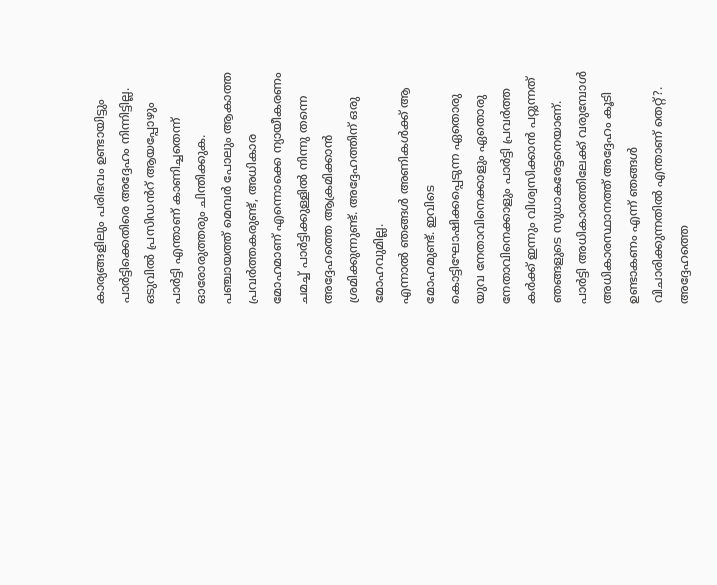കാര്യങ്ങളിലും പരിഭവം ഉണ്ടായിട്ടും പാർട്ടിക്കെതിരെ അദ്ദേഹം നിന്നിട്ടില്ല. ഒടുവിൽ പ്രസിഡൻറ് ആയപ്പോഴും പാർട്ടി എന്താണ് കാണിച്ചതെന്ന് ഓരോരുത്തരും ചിന്തിക്കുക. പഞ്ചായത്ത് മെമ്പർ പോലും ആകാത്ത പ്രവർത്തകരുണ്ട്, അധികാര മോഹമാണ് എന്നൊക്കെ ന്യായീകരണം ചമച്ച് പാർട്ടിക്കുള്ളിൽ നിന്നു തന്നെ അദ്ദേഹത്തെ ആക്രമിക്കാൻ ശ്രമിക്കുന്നുണ്ട്. അദ്ദേഹത്തിന് ഒരു മോഹവുമില്ല.
എന്നാൽ ഞങ്ങൾ അണികൾക്ക് ആ മോഹമുണ്ട്. ഇവിടെ കൊട്ടിഘോഷിക്കപ്പെടുന്ന ഏതൊരു യുവ നേതാവിനെക്കാളും ഏതൊരു നേതാവിനെക്കാളും പാർട്ടി പ്രവർത്ത കർക്ക് ഇന്നും വിശ്വസിക്കാൻ പറ്റുന്നത് ഞങ്ങളുടെ സുധാകരേട്ടനെയാണ്. പാർട്ടി അധികാരത്തിലേക്ക് വരുമ്പോൾ അധികാരസ്ഥാനത്ത് അദ്ദേഹം കൂടി ഉണ്ടാകണം എന്ന് ഞങ്ങൾ വിചാരിക്കുന്നതിൽ എന്താണ് തെറ്റ്?.
അദ്ദേഹത്തെ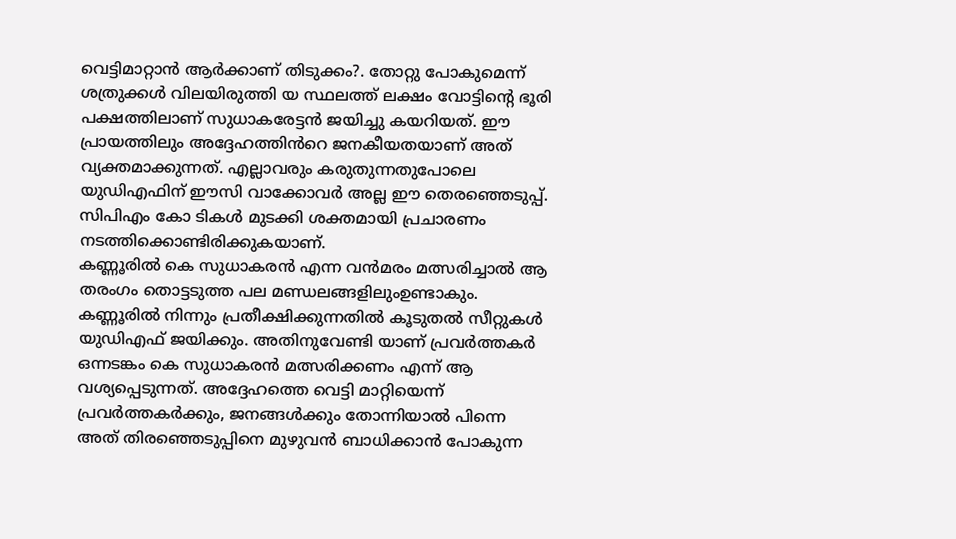വെട്ടിമാറ്റാൻ ആർക്കാണ് തിടുക്കം?. തോറ്റു പോകുമെന്ന് ശത്രുക്കൾ വിലയിരുത്തി യ സ്ഥലത്ത് ലക്ഷം വോട്ടിൻ്റെ ഭൂരി പക്ഷത്തിലാണ് സുധാകരേട്ടൻ ജയിച്ചു കയറിയത്. ഈ പ്രായത്തിലും അദ്ദേഹത്തിൻറെ ജനകീയതയാണ് അത് വ്യക്തമാക്കുന്നത്. എല്ലാവരും കരുതുന്നതുപോലെ യുഡിഎഫിന് ഈസി വാക്കോവർ അല്ല ഈ തെരഞ്ഞെടുപ്പ്. സിപിഎം കോ ടികൾ മുടക്കി ശക്തമായി പ്രചാരണം നടത്തിക്കൊണ്ടിരിക്കുകയാണ്.
കണ്ണൂരിൽ കെ സുധാകരൻ എന്ന വൻമരം മത്സരിച്ചാൽ ആ തരംഗം തൊട്ടടുത്ത പല മണ്ഡലങ്ങളിലുംഉണ്ടാകും. കണ്ണൂരിൽ നിന്നും പ്രതീക്ഷിക്കുന്നതിൽ കൂടുതൽ സീറ്റുകൾ യുഡിഎഫ് ജയിക്കും. അതിനുവേണ്ടി യാണ് പ്രവർത്തകർ ഒന്നടങ്കം കെ സുധാകരൻ മത്സരിക്കണം എന്ന് ആ വശ്യപ്പെടുന്നത്. അദ്ദേഹത്തെ വെട്ടി മാറ്റിയെന്ന് പ്രവർത്തകർക്കും, ജനങ്ങൾക്കും തോന്നിയാൽ പിന്നെ അത് തിരഞ്ഞെടുപ്പിനെ മുഴുവൻ ബാധിക്കാൻ പോകുന്ന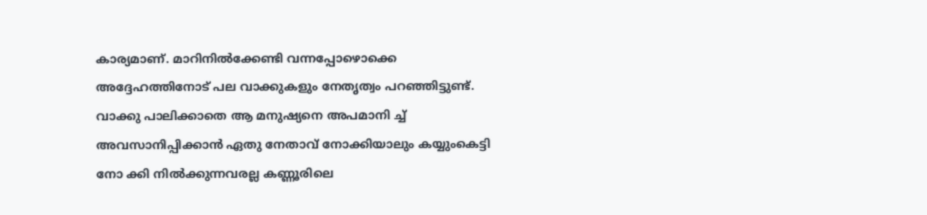കാര്യമാണ്. മാറിനിൽക്കേണ്ടി വന്നപ്പോഴൊക്കെ അദ്ദേഹത്തിനോട് പല വാക്കുകളും നേതൃത്വം പറഞ്ഞിട്ടുണ്ട്. വാക്കു പാലിക്കാതെ ആ മനുഷ്യനെ അപമാനി ച്ച് അവസാനിപ്പിക്കാൻ ഏതു നേതാവ് നോക്കിയാലും കയ്യുംകെട്ടി നോ ക്കി നിൽക്കുന്നവരല്ല കണ്ണൂരിലെ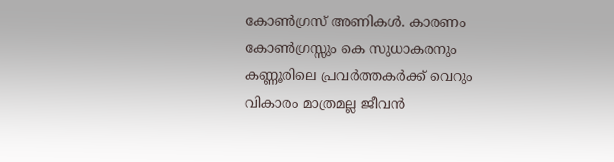കോൺഗ്രസ് അണികൾ. കാരണം കോൺഗ്രസ്സും കെ സുധാകരനും കണ്ണൂരിലെ പ്രവർത്തകർക്ക് വെറും വികാരം മാത്രമല്ല ജീവൻ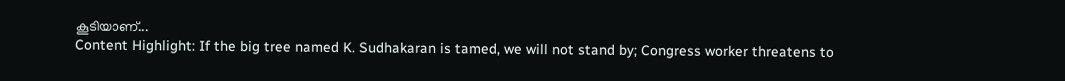കൂടിയാണ്...
Content Highlight: If the big tree named K. Sudhakaran is tamed, we will not stand by; Congress worker threatens to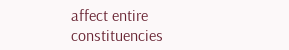affect entire constituencies